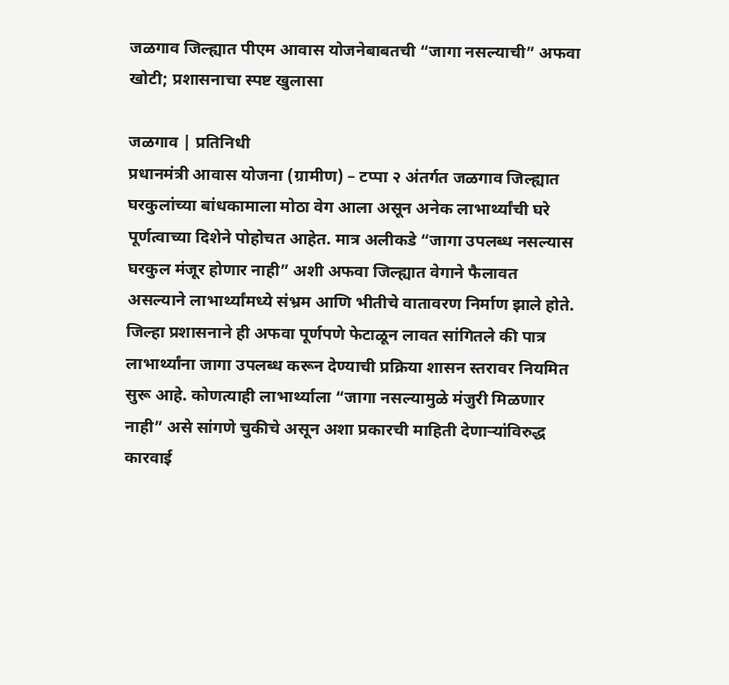जळगाव जिल्ह्यात पीएम आवास योजनेबाबतची “जागा नसल्याची” अफवा खोटी; प्रशासनाचा स्पष्ट खुलासा

जळगाव | प्रतिनिधी
प्रधानमंत्री आवास योजना (ग्रामीण) – टप्पा २ अंतर्गत जळगाव जिल्ह्यात घरकुलांच्या बांधकामाला मोठा वेग आला असून अनेक लाभार्थ्यांची घरे पूर्णत्वाच्या दिशेने पोहोचत आहेत. मात्र अलीकडे “जागा उपलब्ध नसल्यास घरकुल मंजूर होणार नाही” अशी अफवा जिल्ह्यात वेगाने फैलावत असल्याने लाभार्थ्यांमध्ये संभ्रम आणि भीतीचे वातावरण निर्माण झाले होते.
जिल्हा प्रशासनाने ही अफवा पूर्णपणे फेटाळून लावत सांगितले की पात्र लाभार्थ्यांना जागा उपलब्ध करून देण्याची प्रक्रिया शासन स्तरावर नियमित सुरू आहे. कोणत्याही लाभार्थ्याला “जागा नसल्यामुळे मंजुरी मिळणार नाही” असे सांगणे चुकीचे असून अशा प्रकारची माहिती देणाऱ्यांविरुद्ध कारवाई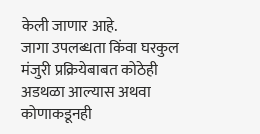केली जाणार आहे.
जागा उपलब्धता किंवा घरकुल मंजुरी प्रक्रियेबाबत कोठेही अडथळा आल्यास अथवा कोणाकडूनही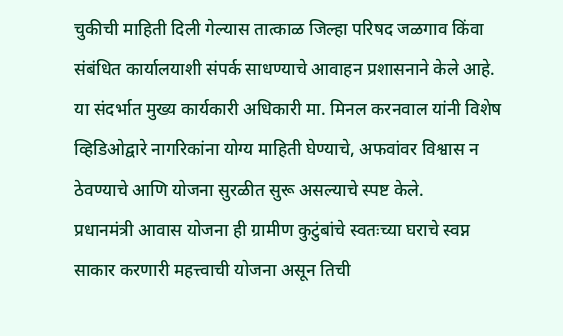चुकीची माहिती दिली गेल्यास तात्काळ जिल्हा परिषद जळगाव किंवा संबंधित कार्यालयाशी संपर्क साधण्याचे आवाहन प्रशासनाने केले आहे.
या संदर्भात मुख्य कार्यकारी अधिकारी मा. मिनल करनवाल यांनी विशेष व्हिडिओद्वारे नागरिकांना योग्य माहिती घेण्याचे, अफवांवर विश्वास न ठेवण्याचे आणि योजना सुरळीत सुरू असल्याचे स्पष्ट केले.
प्रधानमंत्री आवास योजना ही ग्रामीण कुटुंबांचे स्वतःच्या घराचे स्वप्न साकार करणारी महत्त्वाची योजना असून तिची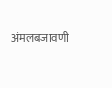अंमलबजावणी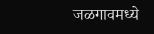जळगावमध्ये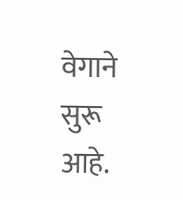वेगाने सुरू आहे.